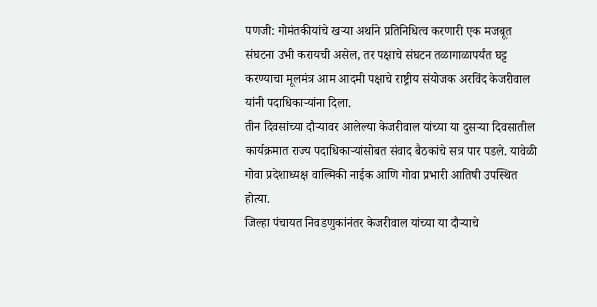पणजी: गोमंतकीयांचे खऱ्या अर्थाने प्रतिनिधित्व करणारी एक मजबूत संघटना उभी करायची असेल, तर पक्षाचे संघटन तळागाळापर्यंत घट्ट करण्याचा मूलमंत्र आम आदमी पक्षाचे राष्ट्रीय संयोजक अरविंद केजरीवाल यांनी पदाधिकाऱ्यांना दिला.
तीन दिवसांच्या दौऱ्यावर आलेल्या केजरीवाल यांच्या या दुसऱ्या दिवसातील कार्यक्रमात राज्य पदाधिकाऱ्यांसोबत संवाद बैठकांचे सत्र पार पडले. यावेळी गोवा प्रदेशाध्यक्ष वाल्मिकी नाईक आणि गोवा प्रभारी आतिषी उपस्थित होत्या.
जिल्हा पंचायत निवडणुकांनंतर केजरीवाल यांच्या या दौऱ्याचे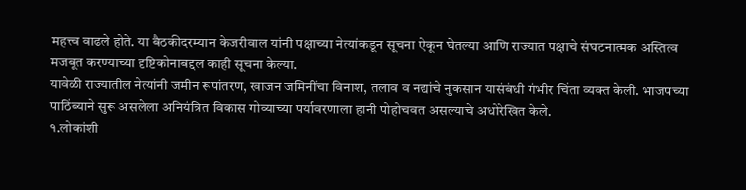महत्त्व वाढले होते. या बैठकीदरम्यान केजरीवाल यांनी पक्षाच्या नेत्यांकडून सूचना ऐकून घेतल्या आणि राज्यात पक्षाचे संघटनात्मक अस्तित्व मजबूत करण्याच्या दृष्टिकोनाबद्दल काही सूचना केल्या.
यावेळी राज्यातील नेत्यांनी जमीन रूपांतरण, खाजन जमिनींचा विनाश, तलाव व नद्यांचे नुकसान यासंबंधी गंभीर चिंता व्यक्त केली. भाजपच्या पाठिंब्याने सुरू असलेला अनियंत्रित विकास गोव्याच्या पर्यावरणाला हानी पोहोचवत असल्याचे अधोरेखित केले.
१.लोकांशी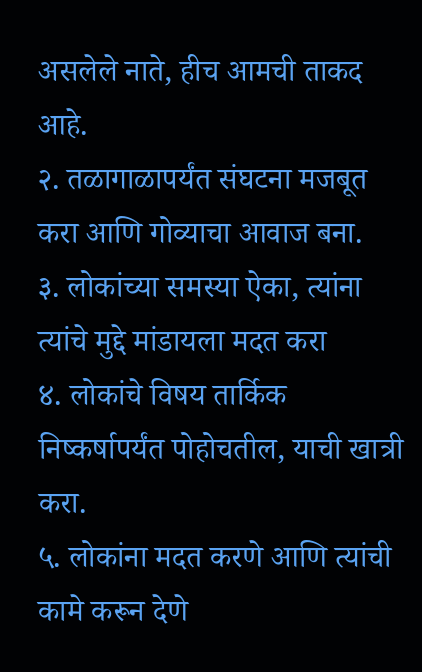असलेले नाते, हीच आमची ताकद आहे.
२. तळागाळापर्यंत संघटना मजबूत करा आणि गोव्याचा आवाज बना.
३. लोकांच्या समस्या ऐका, त्यांना त्यांचे मुद्दे मांडायला मदत करा
४. लोकांचे विषय तार्किक निष्कर्षापर्यंत पोहोचतील, याची खात्री करा.
५. लोकांना मदत करणे आणि त्यांची कामे करून देणे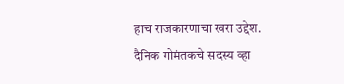हाच राजकारणाचा खरा उद्देश.
दैनिक गोमंतकचे सदस्य व्हा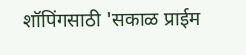शॉपिंगसाठी 'सकाळ प्राईम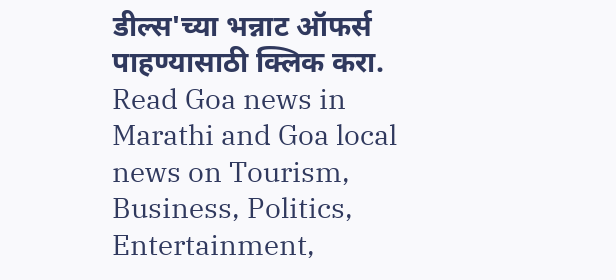डील्स'च्या भन्नाट ऑफर्स पाहण्यासाठी क्लिक करा.
Read Goa news in Marathi and Goa local news on Tourism, Business, Politics, Entertainment,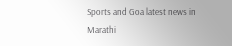Sports and Goa latest news in Marathi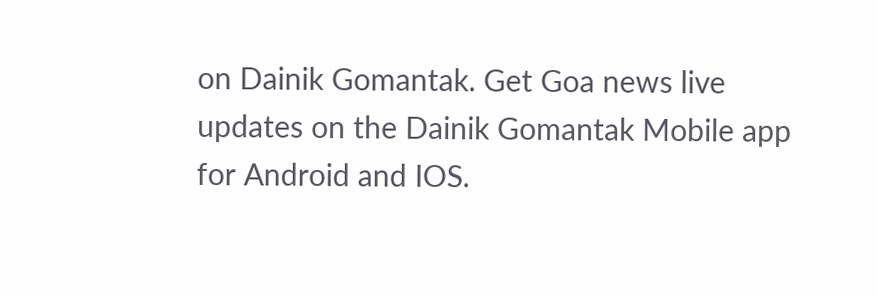on Dainik Gomantak. Get Goa news live updates on the Dainik Gomantak Mobile app for Android and IOS.